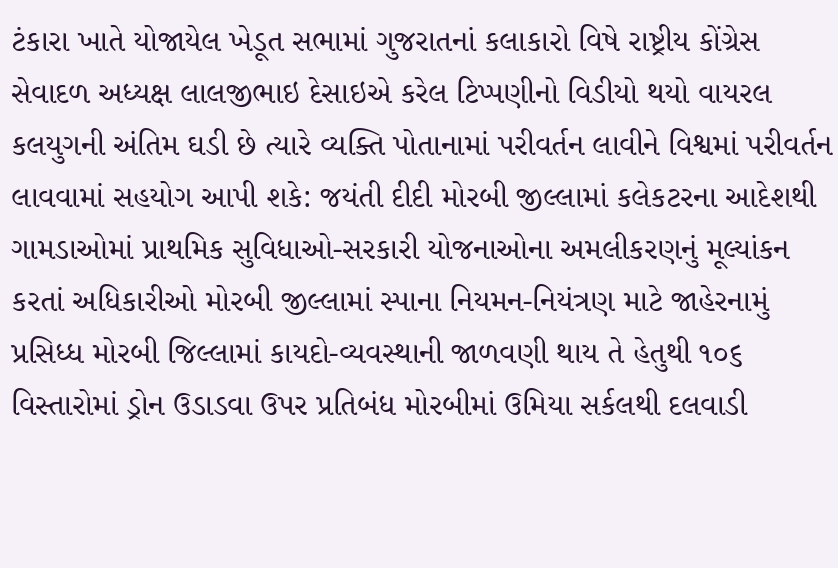ટંકારા ખાતે યોજાયેલ ખેડૂત સભામાં ગુજરાતનાં કલાકારો વિષે રાષ્ટ્રીય કોંગ્રેસ સેવાદળ અધ્યક્ષ લાલજીભાઇ દેસાઇએ કરેલ ટિપ્પણીનો વિડીયો થયો વાયરલ કલયુગની અંતિમ ઘડી છે ત્યારે વ્યક્તિ પોતાનામાં પરીવર્તન લાવીને વિશ્વમાં પરીવર્તન લાવવામાં સહયોગ આપી શકે: જયંતી દીદી મોરબી જીલ્લામાં કલેકટરના આદેશથી ગામડાઓમાં પ્રાથમિક સુવિધાઓ-સરકારી યોજનાઓના અમલીકરણનું મૂલ્યાંકન કરતાં અધિકારીઓ મોરબી જીલ્લામાં સ્પાના નિયમન-નિયંત્રણ માટે જાહેરનામું પ્રસિધ્ધ મોરબી જિલ્લામાં કાયદો-વ્યવસ્થાની જાળવણી થાય તે હેતુથી ૧૦૬ વિસ્તારોમાં ડ્રોન ઉડાડવા ઉપર પ્રતિબંધ મોરબીમાં ઉમિયા સર્કલથી દલવાડી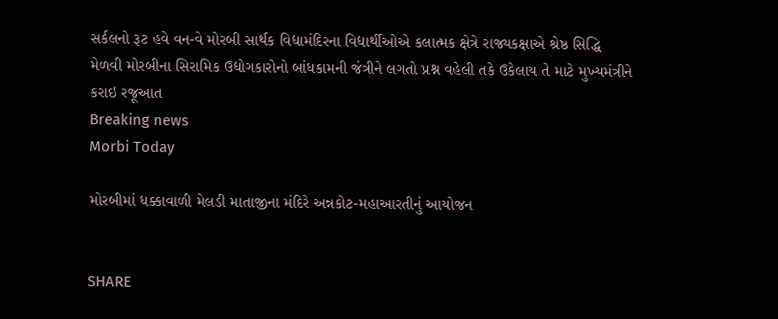સર્કલનો રૂટ હવે વન-વે મોરબી સાર્થક વિદ્યામંદિરના વિદ્યાર્થીઓએ કલાત્મક ક્ષેત્રે રાજ્યકક્ષાએ શ્રેષ્ઠ સિદ્ધિ મેળવી મોરબીના સિરામિક ઉદ્યોગકારોનો બાંધકામની જંત્રીને લગતો પ્રશ્ન વહેલી તકે ઉકેલાય તે માટે મુખ્યમંત્રીને કરાઇ રજૂઆત
Breaking news
Morbi Today

મોરબીમાં ધક્કાવાળી મેલડી માતાજીના મંદિરે અન્નકોટ-મહાઆરતીનું આયોજન


SHARE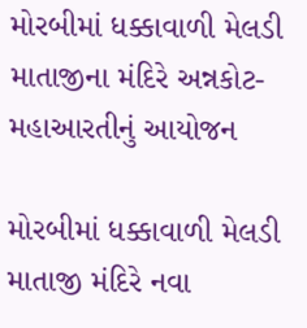મોરબીમાં ધક્કાવાળી મેલડી માતાજીના મંદિરે અન્નકોટ-મહાઆરતીનું આયોજન

મોરબીમાં ધક્કાવાળી મેલડી માતાજી મંદિરે નવા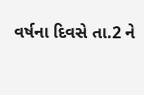વર્ષના દિવસે તા.2 ને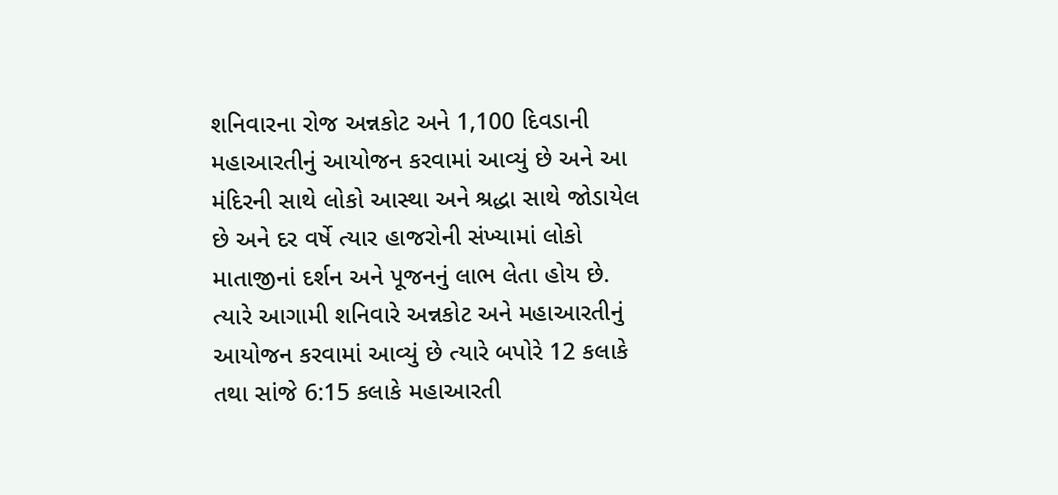શનિવારના રોજ અન્નકોટ અને 1,100 દિવડાની મહાઆરતીનું આયોજન કરવામાં આવ્યું છે અને આ મંદિરની સાથે લોકો આસ્થા અને શ્રદ્ધા સાથે જોડાયેલ છે અને દર વર્ષે ત્યાર હાજરોની સંખ્યામાં લોકો માતાજીનાં દર્શન અને પૂજનનું લાભ લેતા હોય છે. ત્યારે આગામી શનિવારે અન્નકોટ અને મહાઆરતીનું આયોજન કરવામાં આવ્યું છે ત્યારે બપોરે 12 કલાકે તથા સાંજે 6:15 કલાકે મહાઆરતી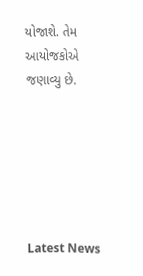યોજાશે. તેમ આયોજકોએ જણાવ્યુ છે.






Latest News